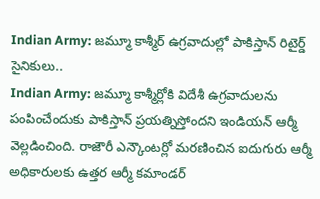Indian Army: జమ్మూ కాశ్మీర్ ఉగ్రవాదుల్లో పాకిస్తాన్ రిటైర్డ్ సైనికులు..
Indian Army: జమ్మూ కాశ్మీర్లోకి విదేశీ ఉగ్రవాదులను పంపించేందుకు పాకిస్తాన్ ప్రయత్నిస్తోందని ఇండియన్ ఆర్మీ వెల్లడించింది. రాజౌరీ ఎన్కౌంటర్లో మరణించిన ఐదుగురు ఆర్మీ అధికారులకు ఉత్తర ఆర్మీ కమాండర్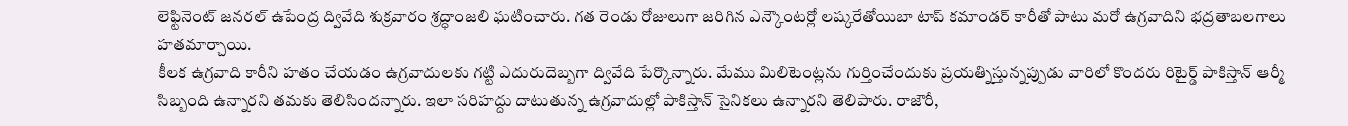లెఫ్టినెంట్ జనరల్ ఉపేంద్ర ద్వివేది శుక్రవారం శ్రద్ధాంజలి ఘటించారు. గత రెండు రోజులుగా జరిగిన ఎన్కౌంటర్లో లష్కరేతోయిబా టాప్ కమాండర్ కారీతో పాటు మరో ఉగ్రవాదిని భద్రతాబలగాలు హతమార్చాయి.
కీలక ఉగ్రవాది కారీని హతం చేయడం ఉగ్రవాదులకు గట్టి ఎదురుదెబ్బగా ద్వివేది పేర్కొన్నారు. మేము మిలిటెంట్లను గుర్తించేందుకు ప్రయత్నిస్తున్నప్పుడు వారిలో కొందరు రిటైర్డ్ పాకిస్తాన్ ఆర్మీ సిబ్బంది ఉన్నారని తమకు తెలిసిందన్నారు. ఇలా సరిహద్దు దాటుతున్న ఉగ్రవాదుల్లో పాకిస్తాన్ సైనికలు ఉన్నారని తెలిపారు. రాజౌరీ,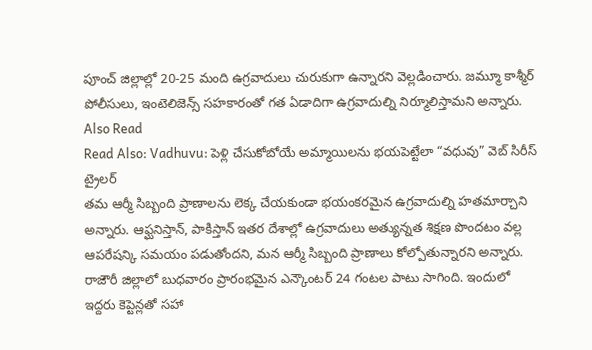పూంచ్ జిల్లాల్లో 20-25 మంది ఉగ్రవాదులు చురుకుగా ఉన్నారని వెల్లడించారు. జమ్మూ కాశ్మీర్ పోలీసులు, ఇంటెలిజెన్స్ సహకారంతో గత ఏడాదిగా ఉగ్రవాదుల్ని నిర్మూలిస్తామని అన్నారు.
Also Read
Read Also: Vadhuvu: పెళ్లి చేసుకోబోయే అమ్మాయిలను భయపెట్టేలా “వధువు” వెబ్ సిరీస్ ట్రైలర్
తమ ఆర్మీ సిబ్బంది ప్రాణాలను లెక్క చేయకుండా భయంకరమైన ఉగ్రవాదుల్ని హతమార్చాని అన్నారు. ఆఫ్ఘనిస్తాన్, పాకిస్తాన్ ఇతర దేశాల్లో ఉగ్రవాదులు అత్యున్నత శిక్షణ పొందటం వల్ల ఆపరేషన్కి సమయం పడుతోందని, మన ఆర్మీ సిబ్బంది ప్రాణాలు కోల్పోతున్నారని అన్నారు. రాజౌరీ జిల్లాలో బుధవారం ప్రారంభమైన ఎన్కౌంటర్ 24 గంటల పాటు సాగింది. ఇందులో ఇద్దరు కెప్టెన్లతో సహా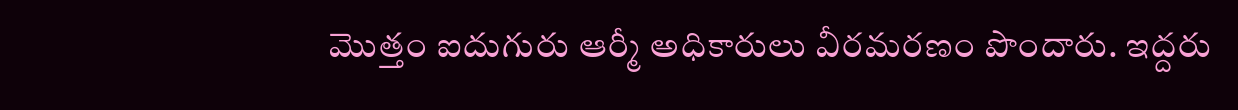మొత్తం ఐదుగురు ఆర్మీ అధికారులు వీరమరణం పొందారు. ఇద్దరు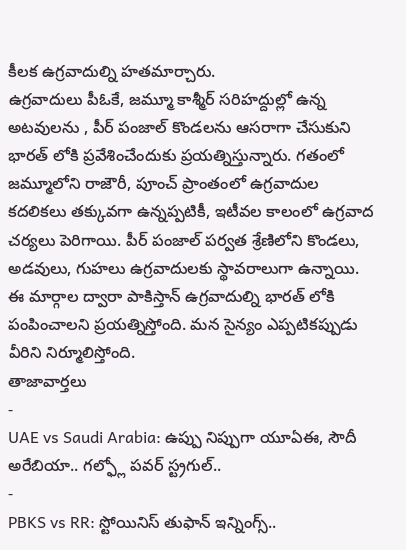కీలక ఉగ్రవాదుల్ని హతమార్చారు.
ఉగ్రవాదులు పీఓకే, జమ్మూ కాశ్మీర్ సరిహద్దుల్లో ఉన్న అటవులను , పీర్ పంజాల్ కొండలను ఆసరాగా చేసుకుని భారత్ లోకి ప్రవేశించేందుకు ప్రయత్నిస్తున్నారు. గతంలో జమ్మూలోని రాజౌరీ, పూంచ్ ప్రాంతంలో ఉగ్రవాదుల కదలికలు తక్కువగా ఉన్నప్పటికీ, ఇటీవల కాలంలో ఉగ్రవాద చర్యలు పెరిగాయి. పీర్ పంజాల్ పర్వత శ్రేణిలోని కొండలు, అడవులు, గుహలు ఉగ్రవాదులకు స్థావరాలుగా ఉన్నాయి. ఈ మార్గాల ద్వారా పాకిస్తాన్ ఉగ్రవాదుల్ని భారత్ లోకి పంపించాలని ప్రయత్నిస్తోంది. మన సైన్యం ఎప్పటికప్పుడు వీరిని నిర్మూలిస్తోంది.
తాజావార్తలు
-
UAE vs Saudi Arabia: ఉప్పు నిప్పుగా యూఏఈ, సౌదీ అరేబియా.. గల్ఫ్లో పవర్ స్ట్రగుల్..
-
PBKS vs RR: స్టోయినిస్ తుఫాన్ ఇన్నింగ్స్..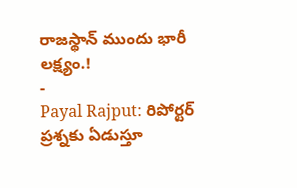రాజస్థాన్ ముందు భారీ లక్ష్యం.!
-
Payal Rajput: రిపోర్టర్ ప్రశ్నకు ఏడుస్తూ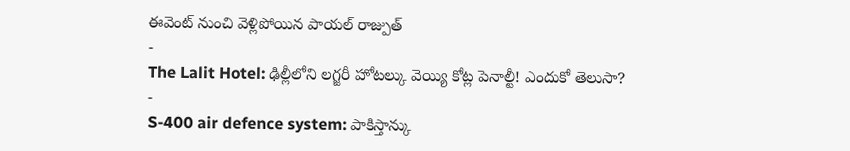ఈవెంట్ నుంచి వెళ్లిపోయిన పాయల్ రాజ్పుత్
-
The Lalit Hotel: ఢిల్లీలోని లగ్జరీ హోటల్కు వెయ్యి కోట్ల పెనాల్టీ! ఎందుకో తెలుసా?
-
S-400 air defence system: పాకిస్తాన్కు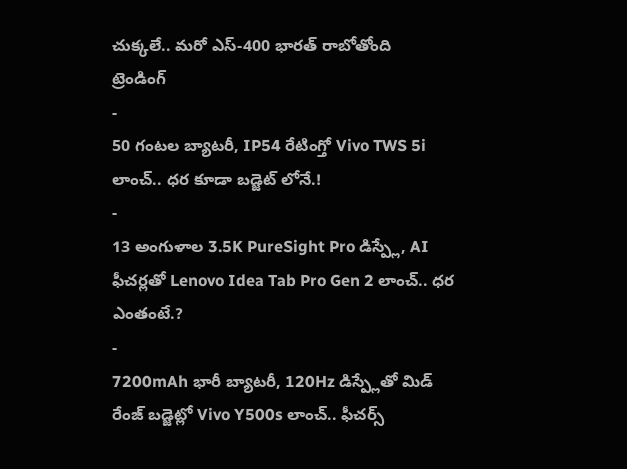చుక్కలే.. మరో ఎస్-400 భారత్ రాబోతోంది
ట్రెండింగ్
-
50 గంటల బ్యాటరీ, IP54 రేటింగ్తో Vivo TWS 5i లాంచ్.. ధర కూడా బడ్జెట్ లోనే.!
-
13 అంగుళాల 3.5K PureSight Pro డిస్ప్లే, AI ఫీచర్లతో Lenovo Idea Tab Pro Gen 2 లాంచ్.. ధర ఎంతంటే.?
-
7200mAh భారీ బ్యాటరీ, 120Hz డిస్ప్లేతో మిడ్ రేంజ్ బడ్జెట్లో Vivo Y500s లాంచ్.. ఫీచర్స్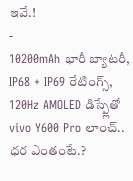ఇవే.!
-
10200mAh భారీ బ్యాటరీ, IP68 + IP69 రేటింగ్స్, 120Hz AMOLED డిస్ప్లేతో vivo Y600 Pro లాంచ్.. ధర ఎంతంటే.?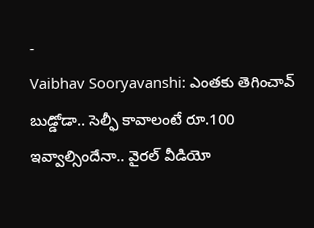-
Vaibhav Sooryavanshi: ఎంతకు తెగించావ్ బుడ్డోడా.. సెల్ఫీ కావాలంటే రూ.100 ఇవ్వాల్సిందేనా.. వైరల్ వీడియో